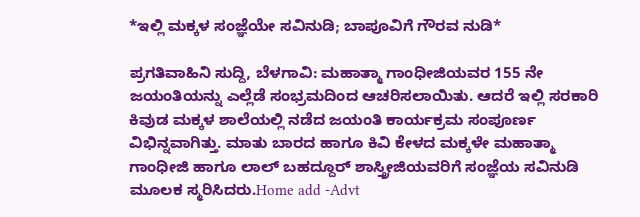*ಇಲ್ಲಿ ಮಕ್ಕಳ ಸಂಜ್ಞೆಯೇ ಸವಿನುಡಿ; ಬಾಪೂವಿಗೆ ಗೌರವ ನುಡಿ*

ಪ್ರಗತಿವಾಹಿನಿ ಸುದ್ದಿ, ಬೆಳಗಾವಿ: ಮಹಾತ್ಮಾ ಗಾಂಧೀಜಿಯವರ 155 ನೇ ಜಯಂತಿಯನ್ನು ಎಲ್ಲೆಡೆ ಸಂಭ್ರಮದಿಂದ ಆಚರಿಸಲಾಯಿತು. ಆದರೆ ಇಲ್ಲಿ ಸರಕಾರಿ ಕಿವುಡ ಮಕ್ಕಳ ಶಾಲೆಯಲ್ಲಿ ನಡೆದ ಜಯಂತಿ ಕಾರ್ಯಕ್ರಮ ಸಂಪೂರ್ಣ ವಿಭಿನ್ನವಾಗಿತ್ತು. ಮಾತು ಬಾರದ ಹಾಗೂ ಕಿವಿ ಕೇಳದ ಮಕ್ಕಳೇ ಮಹಾತ್ಮಾ ಗಾಂಧೀಜಿ ಹಾಗೂ ಲಾಲ್ ಬಹದ್ದೂರ್ ಶಾಸ್ತ್ರೀಜಿಯವರಿಗೆ ಸಂಜ್ಞೆಯ ಸವಿನುಡಿ ಮೂಲಕ ಸ್ಮರಿಸಿದರು.Home add -Advt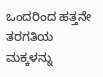ಒಂದರಿಂದ ಹತ್ತನೇ ತರಗತಿಯ ಮಕ್ಕಳನ್ನು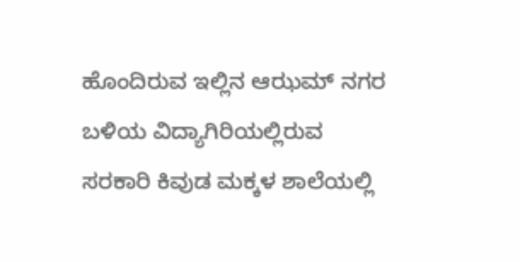ಹೊಂದಿರುವ ಇಲ್ಲಿನ ಆಝಮ್ ನಗರ‌ ಬಳಿಯ ವಿದ್ಯಾಗಿರಿಯಲ್ಲಿರುವ ಸರಕಾರಿ ಕಿವುಡ ಮಕ್ಕಳ ಶಾಲೆಯಲ್ಲಿ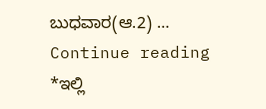ಬುಧವಾರ(ಆ.2) … Continue reading *ಇಲ್ಲಿ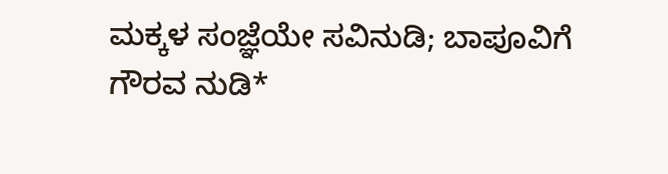ಮಕ್ಕಳ ಸಂಜ್ಞೆಯೇ ಸವಿನುಡಿ; ಬಾಪೂವಿಗೆ ಗೌರವ ನುಡಿ*